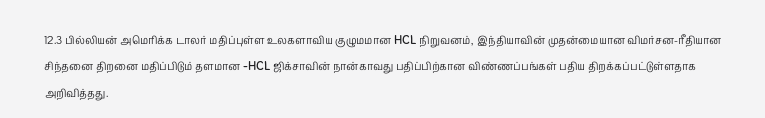12.3 பில்லியன் அமெரிக்க டாலர் மதிப்புள்ள உலகளாவிய குழுமமான HCL நிறுவனம், இந்தியாவின் முதன்மையான விமர்சன-ரீதியான சிந்தனை திறனை மதிப்பிடும் தளமான -HCL ஜிக்சாவின் நான்காவது பதிப்பிற்கான விண்ணப்பங்கள் பதிய திறக்கப்பட்டுள்ளதாக அறிவித்தது.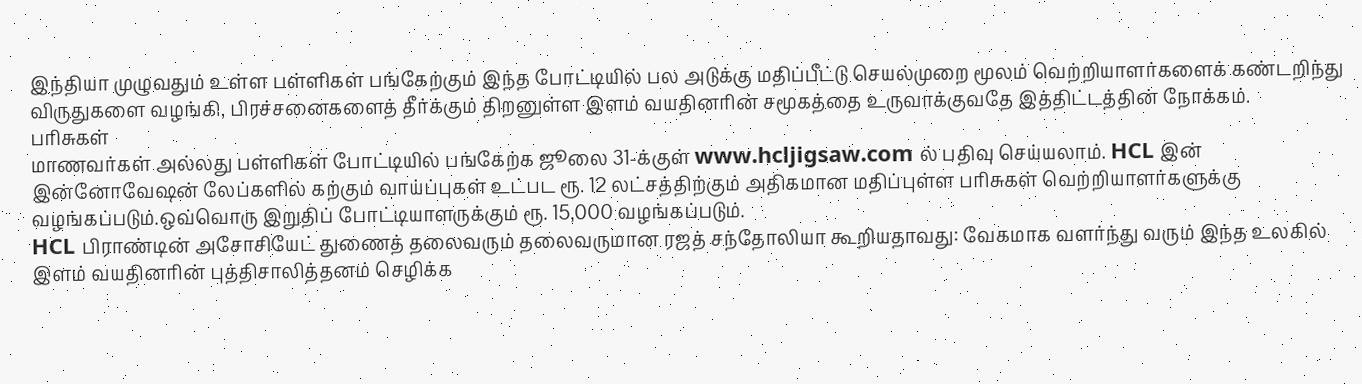இந்தியா முழுவதும் உள்ள பள்ளிகள் பங்கேற்கும் இந்த போட்டியில் பல அடுக்கு மதிப்பீட்டு செயல்முறை மூலம் வெற்றியாளர்களைக் கண்டறிந்து விருதுகளை வழங்கி, பிரச்சனைகளைத் தீர்க்கும் திறனுள்ள இளம் வயதினரின் சமூகத்தை உருவாக்குவதே இத்திட்டத்தின் நோக்கம்.
பரிசுகள்
மாணவர்கள் அல்லது பள்ளிகள் போட்டியில் பங்கேற்க ஜூலை 31-க்குள் www.hcljigsaw.com ல் பதிவு செய்யலாம். HCL இன் இன்னோவேஷன் லேப்களில் கற்கும் வாய்ப்புகள் உட்பட ரூ. 12 லட்சத்திற்கும் அதிகமான மதிப்புள்ள பரிசுகள் வெற்றியாளர்களுக்கு வழங்கப்படும்.ஒவ்வொரு இறுதிப் போட்டியாளருக்கும் ரூ. 15,000 வழங்கப்படும்.
HCL பிராண்டின் அசோசியேட் துணைத் தலைவரும் தலைவருமான ரஜத் சந்தோலியா கூறியதாவது: வேகமாக வளர்ந்து வரும் இந்த உலகில் இளம் வயதினரின் புத்திசாலித்தனம் செழிக்க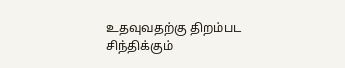உதவுவதற்கு திறம்பட சிந்திக்கும்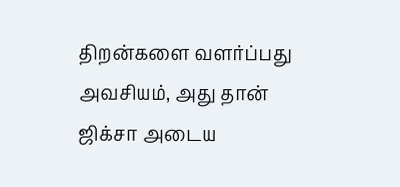திறன்களை வளர்ப்பது அவசியம், அது தான் ஜிக்சா அடைய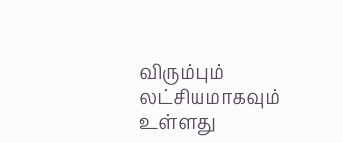விரும்பும் லட்சியமாகவும் உள்ளது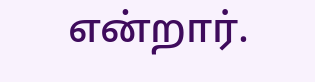என்றார்.